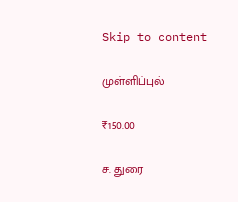Skip to content

முள்ளிப்புல்

₹150.00

ச. துரை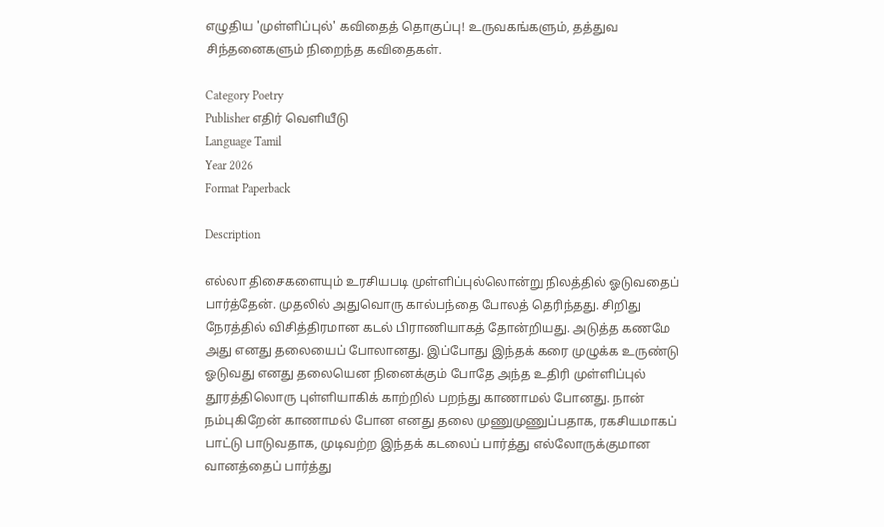எழுதிய 'முள்ளிப்புல்' கவிதைத் தொகுப்பு! உருவகங்களும், தத்துவ சிந்தனைகளும் நிறைந்த கவிதைகள்.

Category Poetry
Publisher எதிர் வெளியீடு
Language Tamil
Year 2026
Format Paperback

Description

எல்லா திசைகளையும் உரசியபடி முள்ளிப்புல்லொன்று நிலத்தில் ஓடுவதைப் பார்த்தேன். முதலில் அதுவொரு கால்பந்தை போலத் தெரிந்தது. சிறிது நேரத்தில் விசித்திரமான கடல் பிராணியாகத் தோன்றியது. அடுத்த கணமே அது எனது தலையைப் போலானது. இப்போது இந்தக் கரை முழுக்க உருண்டு ஓடுவது எனது தலையென நினைக்கும் போதே அந்த உதிரி முள்ளிப்புல் தூரத்திலொரு புள்ளியாகிக் காற்றில் பறந்து காணாமல் போனது. நான் நம்புகிறேன் காணாமல் போன எனது தலை முணுமுணுப்பதாக, ரகசியமாகப் பாட்டு பாடுவதாக, முடிவற்ற இந்தக் கடலைப் பார்த்து எல்லோருக்குமான வானத்தைப் பார்த்து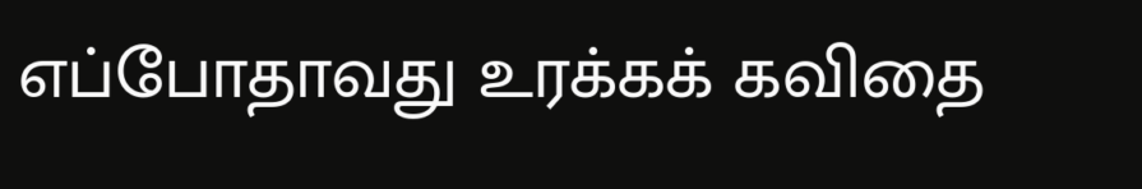எப்போதாவது உரக்கக் கவிதை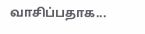வாசிப்பதாக...